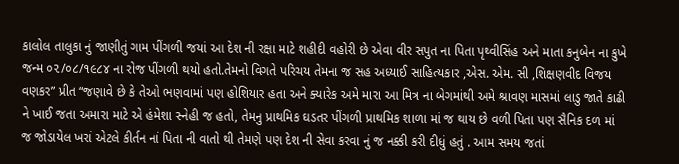કાલોલ તાલુકા નું જાણીતું ગામ પીંગળી જયાં આ દેશ ની રક્ષા માટે શહીદી વહોરી છે એવા વીર સપુત ના પિતા પૃથ્વીસિંહ અને માતા કનુબેન ના કુખે જન્મ ૦૨/૦૮/૧૯૮૪ ના રોજ પીંગળી થયો હતો.તેમનો વિગતે પરિચય તેમના જ સહ અધ્યાઈ સાહિત્યકાર ,એસ. એમ. સી ,શિક્ષણવીદ વિજય વણકર” પ્રીત “જણાવે છે કે તેઓ ભણવામાં પણ હોશિયાર હતા અને ક્યારેક અમે મારા આ મિત્ર ના બેગમાંથી અમે શ્રાવણ માસમાં લાડુ જાતે કાઢી ને ખાઈ જતા અમારા માટે એ હંમેશા સ્નેહી જ હતો, તેમનુ પ્રાથમિક ઘડતર પીંગળી પ્રાથમિક શાળા માં જ થાય છે વળી પિતા પણ સૈનિક દળ માં જ જોડાયેલ ખરાં એટલે કીર્તન નાં પિતા ની વાતો થી તેમણે પણ દેશ ની સેવા કરવા નું જ નક્કી કરી દીધું હતું . આમ સમય જતાં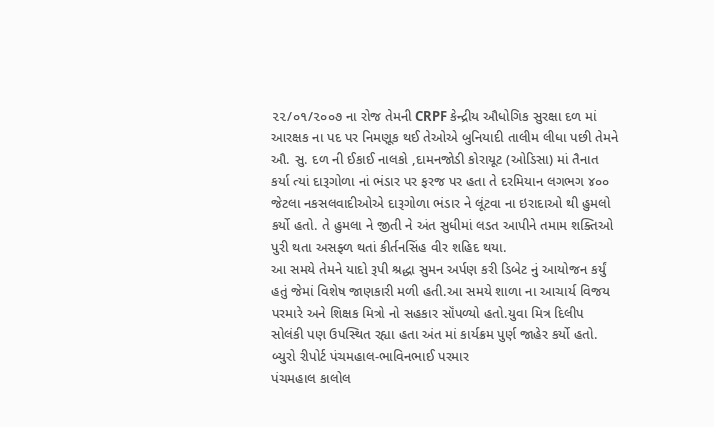૨૨/૦૧/૨૦૦૭ ના રોજ તેમની CRPF કેન્દ્રીય ઔધોગિક સુરક્ષા દળ માં આરક્ષક ના પદ પર નિમણૂક થઈ તેઓએ બુનિયાદી તાલીમ લીધા પછી તેમને ઔ. સુ. દળ ની ઈકાઈ નાલકો ,દામનજોડી કોરાયૂટ (ઓડિસા) માં તૈનાત કર્યા ત્યાં દારૂગોળા નાં ભંડાર પર ફરજ પર હતા તે દરમિયાન લગભગ ૪૦૦ જેટલા નકસલવાદીઓએ દારૂગોળા ભંડાર ને લૂંટવા ના ઇરાદાઓ થી હુમલો કર્યો હતો. તે હુમલા ને જીતી ને અંત સુધીમાં લડત આપીને તમામ શક્તિઓ પુરી થતા અસફ્ળ થતાં કીર્તનસિંહ વીર શહિદ થયા.
આ સમયે તેમને યાદો રૂપી શ્રદ્ધા સુમન અર્પણ કરી ડિબેટ નું આયોજન કર્યું હતું જેમાં વિશેષ જાણકારી મળી હતી.આ સમયે શાળા ના આચાર્ય વિજય પરમારે અને શિક્ષક મિત્રો નો સહકાર સૉંપળ્યો હતો.યુવા મિત્ર દિલીપ સોલંકી પણ ઉપસ્થિત રહ્યા હતા અંત માં કાર્યક્રમ પુર્ણ જાહેર કર્યો હતો.
બ્યુરો રીપોર્ટ પંચમહાલ-ભાવિનભાઈ પરમાર
પંચમહાલ કાલોલ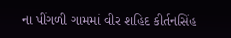ના પીંગળી ગામમાં વીર શહિદ કીર્તનસિંહ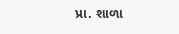પ્રા. શાળા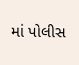માં પોલીસ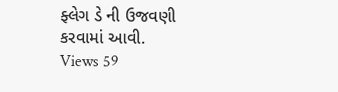ફ્લેગ ડે ની ઉજવણી કરવામાં આવી.
Views 59